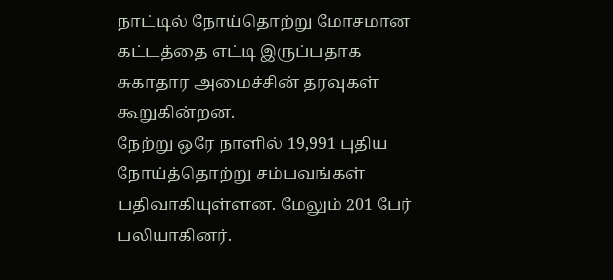நாட்டில் நோய்தொற்று மோசமான கட்டத்தை எட்டி இருப்பதாக சுகாதார அமைச்சின் தரவுகள் கூறுகின்றன.
நேற்று ஒரே நாளில் 19,991 புதிய நோய்த்தொற்று சம்பவங்கள் பதிவாகியுள்ளன. மேலும் 201 பேர் பலியாகினர்.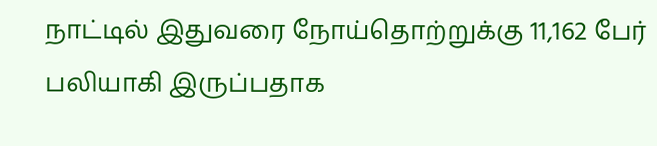நாட்டில் இதுவரை நோய்தொற்றுக்கு 11,162 பேர் பலியாகி இருப்பதாக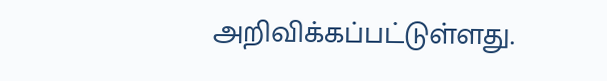அறிவிக்கப்பட்டுள்ளது.